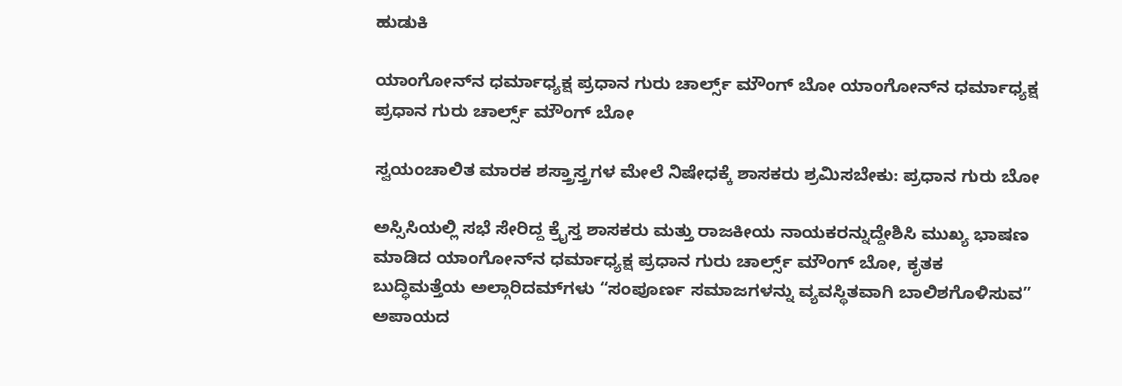ಹುಡುಕಿ

ಯಾಂಗೋನ್‌ನ ಧರ್ಮಾಧ್ಯಕ್ಷ ಪ್ರಧಾನ ಗುರು ಚಾರ್ಲ್ಸ್ ಮೌಂಗ್ ಬೋ ಯಾಂಗೋನ್‌ನ ಧರ್ಮಾಧ್ಯಕ್ಷ ಪ್ರಧಾನ ಗುರು ಚಾರ್ಲ್ಸ್ ಮೌಂಗ್ ಬೋ

ಸ್ವಯಂಚಾಲಿತ ಮಾರಕ ಶಸ್ತ್ರಾಸ್ತ್ರಗಳ ಮೇಲೆ ನಿಷೇಧಕ್ಕೆ ಶಾಸಕರು ಶ್ರಮಿಸಬೇಕು: ಪ್ರಧಾನ ಗುರು ಬೋ

ಅಸ್ಸಿಸಿಯಲ್ಲಿ ಸಭೆ ಸೇರಿದ್ದ ಕ್ರೈಸ್ತ ಶಾಸಕರು ಮತ್ತು ರಾಜಕೀಯ ನಾಯಕರನ್ನುದ್ದೇಶಿಸಿ ಮುಖ್ಯ ಭಾಷಣ ಮಾಡಿದ ಯಾಂಗೋನ್‌ನ ಧರ್ಮಾಧ್ಯಕ್ಷ ಪ್ರಧಾನ ಗುರು ಚಾರ್ಲ್ಸ್ ಮೌಂಗ್ ಬೋ, ಕೃತಕ ಬುದ್ಧಿಮತ್ತೆಯ ಅಲ್ಗಾರಿದಮ್‌ಗಳು “ಸಂಪೂರ್ಣ ಸಮಾಜಗಳನ್ನು ವ್ಯವಸ್ಥಿತವಾಗಿ ಬಾಲಿಶಗೊಳಿಸುವ” ಅಪಾಯದ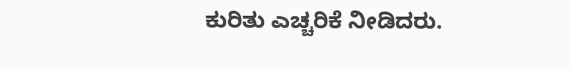ಕುರಿತು ಎಚ್ಚರಿಕೆ ನೀಡಿದರು.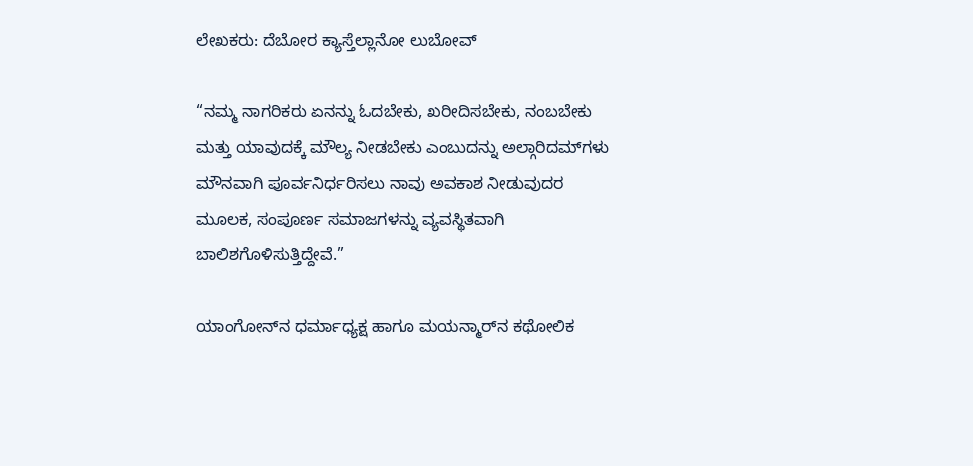ಲೇಖಕರು: ದೆಬೋರ ಕ್ಯಾಸ್ತೆಲ್ಲಾನೋ ಲುಬೋವ್

“ನಮ್ಮ ನಾಗರಿಕರು ಏನನ್ನು ಓದಬೇಕು, ಖರೀದಿಸಬೇಕು, ನಂಬಬೇಕು ಮತ್ತು ಯಾವುದಕ್ಕೆ ಮೌಲ್ಯ ನೀಡಬೇಕು ಎಂಬುದನ್ನು ಅಲ್ಗಾರಿದಮ್‌ಗಳು ಮೌನವಾಗಿ ಪೂರ್ವನಿರ್ಧರಿಸಲು ನಾವು ಅವಕಾಶ ನೀಡುವುದರ ಮೂಲಕ, ಸಂಪೂರ್ಣ ಸಮಾಜಗಳನ್ನು ವ್ಯವಸ್ಥಿತವಾಗಿ ಬಾಲಿಶಗೊಳಿಸುತ್ತಿದ್ದೇವೆ.”

ಯಾಂಗೋನ್‌ನ ಧರ್ಮಾಧ್ಯಕ್ಷ ಹಾಗೂ ಮಯನ್ಮಾರ್‌ನ ಕಥೋಲಿಕ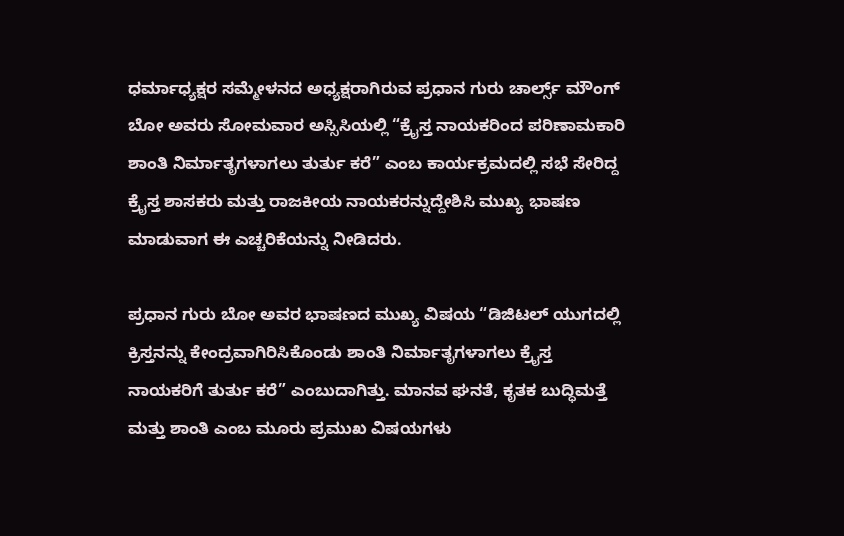ಧರ್ಮಾಧ್ಯಕ್ಷರ ಸಮ್ಮೇಳನದ ಅಧ್ಯಕ್ಷರಾಗಿರುವ ಪ್ರಧಾನ ಗುರು ಚಾರ್ಲ್ಸ್ ಮೌಂಗ್ ಬೋ ಅವರು ಸೋಮವಾರ ಅಸ್ಸಿಸಿಯಲ್ಲಿ “ಕ್ರೈಸ್ತ ನಾಯಕರಿಂದ ಪರಿಣಾಮಕಾರಿ ಶಾಂತಿ ನಿರ್ಮಾತೃಗಳಾಗಲು ತುರ್ತು ಕರೆ” ಎಂಬ ಕಾರ್ಯಕ್ರಮದಲ್ಲಿ ಸಭೆ ಸೇರಿದ್ದ ಕ್ರೈಸ್ತ ಶಾಸಕರು ಮತ್ತು ರಾಜಕೀಯ ನಾಯಕರನ್ನುದ್ದೇಶಿಸಿ ಮುಖ್ಯ ಭಾಷಣ ಮಾಡುವಾಗ ಈ ಎಚ್ಚರಿಕೆಯನ್ನು ನೀಡಿದರು.

ಪ್ರಧಾನ ಗುರು ಬೋ ಅವರ ಭಾಷಣದ ಮುಖ್ಯ ವಿಷಯ “ಡಿಜಿಟಲ್ ಯುಗದಲ್ಲಿ ಕ್ರಿಸ್ತನನ್ನು ಕೇಂದ್ರವಾಗಿರಿಸಿಕೊಂಡು ಶಾಂತಿ ನಿರ್ಮಾತೃಗಳಾಗಲು ಕ್ರೈಸ್ತ ನಾಯಕರಿಗೆ ತುರ್ತು ಕರೆ” ಎಂಬುದಾಗಿತ್ತು. ಮಾನವ ಘನತೆ, ಕೃತಕ ಬುದ್ಧಿಮತ್ತೆ ಮತ್ತು ಶಾಂತಿ ಎಂಬ ಮೂರು ಪ್ರಮುಖ ವಿಷಯಗಳು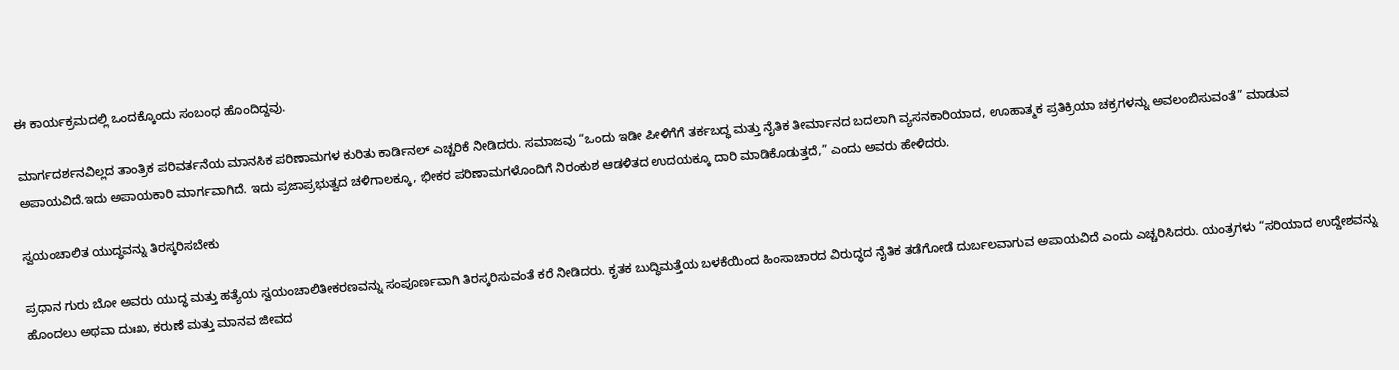ಈ ಕಾರ್ಯಕ್ರಮದಲ್ಲಿ ಒಂದಕ್ಕೊಂದು ಸಂಬಂಧ ಹೊಂದಿದ್ದವು.

ಮಾರ್ಗದರ್ಶನವಿಲ್ಲದ ತಾಂತ್ರಿಕ ಪರಿವರ್ತನೆಯ ಮಾನಸಿಕ ಪರಿಣಾಮಗಳ ಕುರಿತು ಕಾರ್ಡಿನಲ್ ಎಚ್ಚರಿಕೆ ನೀಡಿದರು. ಸಮಾಜವು “ಒಂದು ಇಡೀ ಪೀಳಿಗೆಗೆ ತರ್ಕಬದ್ಧ ಮತ್ತು ನೈತಿಕ ತೀರ್ಮಾನದ ಬದಲಾಗಿ ವ್ಯಸನಕಾರಿಯಾದ, ಊಹಾತ್ಮಕ ಪ್ರತಿಕ್ರಿಯಾ ಚಕ್ರಗಳನ್ನು ಅವಲಂಬಿಸುವಂತೆ” ಮಾಡುವ ಅಪಾಯವಿದೆ.ಇದು ಅಪಾಯಕಾರಿ ಮಾರ್ಗವಾಗಿದೆ. ಇದು ಪ್ರಜಾಪ್ರಭುತ್ವದ ಚಳಿಗಾಲಕ್ಕೂ, ಭೀಕರ ಪರಿಣಾಮಗಳೊಂದಿಗೆ ನಿರಂಕುಶ ಆಡಳಿತದ ಉದಯಕ್ಕೂ ದಾರಿ ಮಾಡಿಕೊಡುತ್ತದೆ,” ಎಂದು ಅವರು ಹೇಳಿದರು.

ಸ್ವಯಂಚಾಲಿತ ಯುದ್ಧವನ್ನು ತಿರಸ್ಕರಿಸಬೇಕು

ಪ್ರಧಾನ ಗುರು ಬೋ ಅವರು ಯುದ್ಧ ಮತ್ತು ಹತ್ಯೆಯ ಸ್ವಯಂಚಾಲಿತೀಕರಣವನ್ನು ಸಂಪೂರ್ಣವಾಗಿ ತಿರಸ್ಕರಿಸುವಂತೆ ಕರೆ ನೀಡಿದರು. ಕೃತಕ ಬುದ್ಧಿಮತ್ತೆಯ ಬಳಕೆಯಿಂದ ಹಿಂಸಾಚಾರದ ವಿರುದ್ಧದ ನೈತಿಕ ತಡೆಗೋಡೆ ದುರ್ಬಲವಾಗುವ ಅಪಾಯವಿದೆ ಎಂದು ಎಚ್ಚರಿಸಿದರು. ಯಂತ್ರಗಳು “ಸರಿಯಾದ ಉದ್ದೇಶವನ್ನು ಹೊಂದಲು ಅಥವಾ ದುಃಖ, ಕರುಣೆ ಮತ್ತು ಮಾನವ ಜೀವದ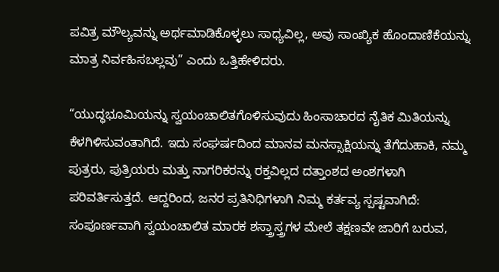ಪವಿತ್ರ ಮೌಲ್ಯವನ್ನು ಅರ್ಥಮಾಡಿಕೊಳ್ಳಲು ಸಾಧ್ಯವಿಲ್ಲ, ಅವು ಸಾಂಖ್ಯಿಕ ಹೊಂದಾಣಿಕೆಯನ್ನು ಮಾತ್ರ ನಿರ್ವಹಿಸಬಲ್ಲವು” ಎಂದು ಒತ್ತಿಹೇಳಿದರು.

“ಯುದ್ಧಭೂಮಿಯನ್ನು ಸ್ವಯಂಚಾಲಿತಗೊಳಿಸುವುದು ಹಿಂಸಾಚಾರದ ನೈತಿಕ ಮಿತಿಯನ್ನು ಕೆಳಗಿಳಿಸುವಂತಾಗಿದೆ. ಇದು ಸಂಘರ್ಷದಿಂದ ಮಾನವ ಮನಸ್ಸಾಕ್ಷಿಯನ್ನು ತೆಗೆದುಹಾಕಿ, ನಮ್ಮ ಪುತ್ರರು, ಪುತ್ರಿಯರು ಮತ್ತು ನಾಗರಿಕರನ್ನು ರಕ್ತವಿಲ್ಲದ ದತ್ತಾಂಶದ ಅಂಶಗಳಾಗಿ ಪರಿವರ್ತಿಸುತ್ತದೆ. ಆದ್ದರಿಂದ, ಜನರ ಪ್ರತಿನಿಧಿಗಳಾಗಿ ನಿಮ್ಮ ಕರ್ತವ್ಯ ಸ್ಪಷ್ಟವಾಗಿದೆ: ಸಂಪೂರ್ಣವಾಗಿ ಸ್ವಯಂಚಾಲಿತ ಮಾರಕ ಶಸ್ತ್ರಾಸ್ತ್ರಗಳ ಮೇಲೆ ತಕ್ಷಣವೇ ಜಾರಿಗೆ ಬರುವ,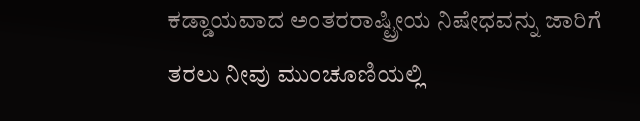ಕಡ್ಡಾಯವಾದ ಅಂತರರಾಷ್ಟ್ರೀಯ ನಿಷೇಧವನ್ನು ಜಾರಿಗೆ ತರಲು ನೀವು ಮುಂಚೂಣಿಯಲ್ಲಿ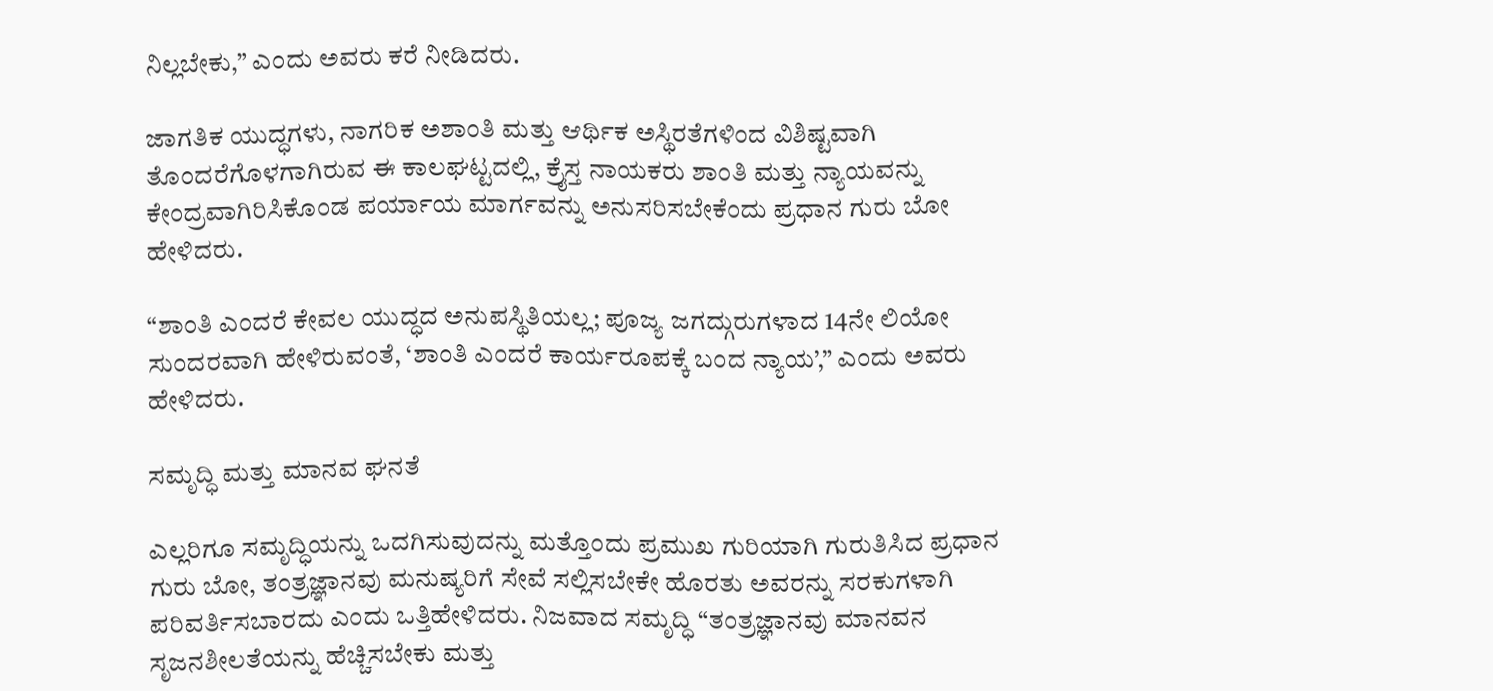ನಿಲ್ಲಬೇಕು,” ಎಂದು ಅವರು ಕರೆ ನೀಡಿದರು.

ಜಾಗತಿಕ ಯುದ್ಧಗಳು, ನಾಗರಿಕ ಅಶಾಂತಿ ಮತ್ತು ಆರ್ಥಿಕ ಅಸ್ಥಿರತೆಗಳಿಂದ ವಿಶಿಷ್ಟವಾಗಿ ತೊಂದರೆಗೊಳಗಾಗಿರುವ ಈ ಕಾಲಘಟ್ಟದಲ್ಲಿ, ಕ್ರೈಸ್ತ ನಾಯಕರು ಶಾಂತಿ ಮತ್ತು ನ್ಯಾಯವನ್ನು ಕೇಂದ್ರವಾಗಿರಿಸಿಕೊಂಡ ಪರ್ಯಾಯ ಮಾರ್ಗವನ್ನು ಅನುಸರಿಸಬೇಕೆಂದು ಪ್ರಧಾನ ಗುರು ಬೋ ಹೇಳಿದರು.

“ಶಾಂತಿ ಎಂದರೆ ಕೇವಲ ಯುದ್ಧದ ಅನುಪಸ್ಥಿತಿಯಲ್ಲ; ಪೂಜ್ಯ ಜಗದ್ಗುರುಗಳಾದ 14ನೇ ಲಿಯೋ  ಸುಂದರವಾಗಿ ಹೇಳಿರುವಂತೆ, ‘ಶಾಂತಿ ಎಂದರೆ ಕಾರ್ಯರೂಪಕ್ಕೆ ಬಂದ ನ್ಯಾಯ’,” ಎಂದು ಅವರು ಹೇಳಿದರು.

ಸಮೃದ್ಧಿ ಮತ್ತು ಮಾನವ ಘನತೆ

ಎಲ್ಲರಿಗೂ ಸಮೃದ್ಧಿಯನ್ನು ಒದಗಿಸುವುದನ್ನು ಮತ್ತೊಂದು ಪ್ರಮುಖ ಗುರಿಯಾಗಿ ಗುರುತಿಸಿದ ಪ್ರಧಾನ ಗುರು ಬೋ, ತಂತ್ರಜ್ಞಾನವು ಮನುಷ್ಯರಿಗೆ ಸೇವೆ ಸಲ್ಲಿಸಬೇಕೇ ಹೊರತು ಅವರನ್ನು ಸರಕುಗಳಾಗಿ ಪರಿವರ್ತಿಸಬಾರದು ಎಂದು ಒತ್ತಿಹೇಳಿದರು. ನಿಜವಾದ ಸಮೃದ್ಧಿ “ತಂತ್ರಜ್ಞಾನವು ಮಾನವನ ಸೃಜನಶೀಲತೆಯನ್ನು ಹೆಚ್ಚಿಸಬೇಕು ಮತ್ತು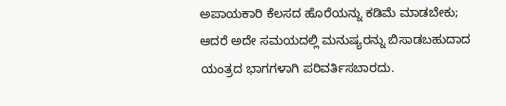ಅಪಾಯಕಾರಿ ಕೆಲಸದ ಹೊರೆಯನ್ನು ಕಡಿಮೆ ಮಾಡಬೇಕು; ಆದರೆ ಅದೇ ಸಮಯದಲ್ಲಿ ಮನುಷ್ಯರನ್ನು ಬಿಸಾಡಬಹುದಾದ ಯಂತ್ರದ ಭಾಗಗಳಾಗಿ ಪರಿವರ್ತಿಸಬಾರದು.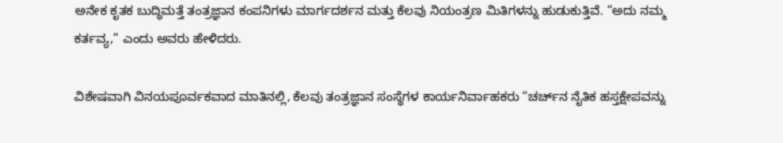ಅನೇಕ ಕೃತಕ ಬುದ್ಧಿಮತ್ತೆ ತಂತ್ರಜ್ಞಾನ ಕಂಪನಿಗಳು ಮಾರ್ಗದರ್ಶನ ಮತ್ತು ಕೆಲವು ನಿಯಂತ್ರಣ ಮಿತಿಗಳನ್ನು ಹುಡುಕುತ್ತಿವೆ. “ಅದು ನಮ್ಮ ಕರ್ತವ್ಯ,” ಎಂದು ಅವರು ಹೇಳಿದರು.

ವಿಶೇಷವಾಗಿ ವಿನಯಪೂರ್ವಕವಾದ ಮಾತಿನಲ್ಲಿ, ಕೆಲವು ತಂತ್ರಜ್ಞಾನ ಸಂಸ್ಥೆಗಳ ಕಾರ್ಯನಿರ್ವಾಹಕರು “ಚರ್ಚ್‌ನ ನೈತಿಕ ಹಸ್ತಕ್ಷೇಪವನ್ನು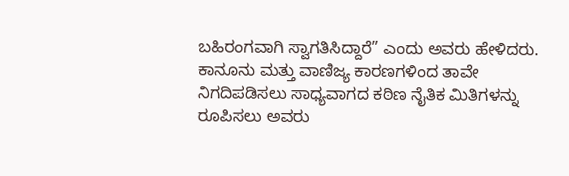ಬಹಿರಂಗವಾಗಿ ಸ್ವಾಗತಿಸಿದ್ದಾರೆ” ಎಂದು ಅವರು ಹೇಳಿದರು. ಕಾನೂನು ಮತ್ತು ವಾಣಿಜ್ಯ ಕಾರಣಗಳಿಂದ ತಾವೇ ನಿಗದಿಪಡಿಸಲು ಸಾಧ್ಯವಾಗದ ಕಠಿಣ ನೈತಿಕ ಮಿತಿಗಳನ್ನು ರೂಪಿಸಲು ಅವರು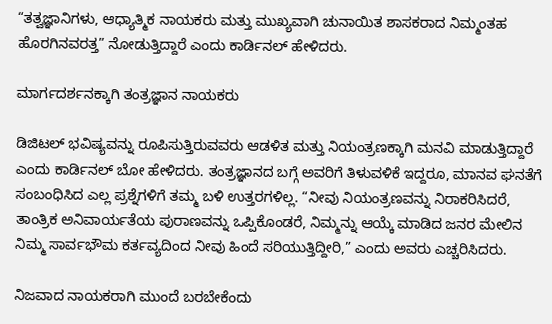“ತತ್ವಜ್ಞಾನಿಗಳು, ಆಧ್ಯಾತ್ಮಿಕ ನಾಯಕರು ಮತ್ತು ಮುಖ್ಯವಾಗಿ ಚುನಾಯಿತ ಶಾಸಕರಾದ ನಿಮ್ಮಂತಹ ಹೊರಗಿನವರತ್ತ” ನೋಡುತ್ತಿದ್ದಾರೆ ಎಂದು ಕಾರ್ಡಿನಲ್ ಹೇಳಿದರು.

ಮಾರ್ಗದರ್ಶನಕ್ಕಾಗಿ ತಂತ್ರಜ್ಞಾನ ನಾಯಕರು

ಡಿಜಿಟಲ್ ಭವಿಷ್ಯವನ್ನು ರೂಪಿಸುತ್ತಿರುವವರು ಆಡಳಿತ ಮತ್ತು ನಿಯಂತ್ರಣಕ್ಕಾಗಿ ಮನವಿ ಮಾಡುತ್ತಿದ್ದಾರೆ ಎಂದು ಕಾರ್ಡಿನಲ್ ಬೋ ಹೇಳಿದರು. ತಂತ್ರಜ್ಞಾನದ ಬಗ್ಗೆ ಅವರಿಗೆ ತಿಳುವಳಿಕೆ ಇದ್ದರೂ, ಮಾನವ ಘನತೆಗೆ ಸಂಬಂಧಿಸಿದ ಎಲ್ಲ ಪ್ರಶ್ನೆಗಳಿಗೆ ತಮ್ಮ ಬಳಿ ಉತ್ತರಗಳಿಲ್ಲ. “ನೀವು ನಿಯಂತ್ರಣವನ್ನು ನಿರಾಕರಿಸಿದರೆ, ತಾಂತ್ರಿಕ ಅನಿವಾರ್ಯತೆಯ ಪುರಾಣವನ್ನು ಒಪ್ಪಿಕೊಂಡರೆ, ನಿಮ್ಮನ್ನು ಆಯ್ಕೆ ಮಾಡಿದ ಜನರ ಮೇಲಿನ ನಿಮ್ಮ ಸಾರ್ವಭೌಮ ಕರ್ತವ್ಯದಿಂದ ನೀವು ಹಿಂದೆ ಸರಿಯುತ್ತಿದ್ದೀರಿ,” ಎಂದು ಅವರು ಎಚ್ಚರಿಸಿದರು.

ನಿಜವಾದ ನಾಯಕರಾಗಿ ಮುಂದೆ ಬರಬೇಕೆಂದು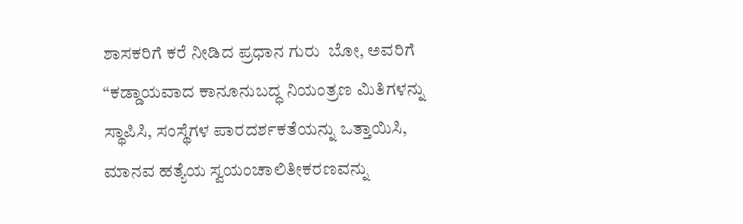ಶಾಸಕರಿಗೆ ಕರೆ ನೀಡಿದ ಪ್ರಧಾನ ಗುರು  ಬೋ, ಅವರಿಗೆ “ಕಡ್ಡಾಯವಾದ ಕಾನೂನುಬದ್ಧ ನಿಯಂತ್ರಣ ಮಿತಿಗಳನ್ನು ಸ್ಥಾಪಿಸಿ, ಸಂಸ್ಥೆಗಳ ಪಾರದರ್ಶಕತೆಯನ್ನು ಒತ್ತಾಯಿಸಿ, ಮಾನವ ಹತ್ಯೆಯ ಸ್ವಯಂಚಾಲಿತೀಕರಣವನ್ನು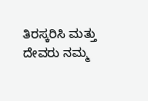ತಿರಸ್ಕರಿಸಿ ಮತ್ತು ದೇವರು ನಮ್ಮ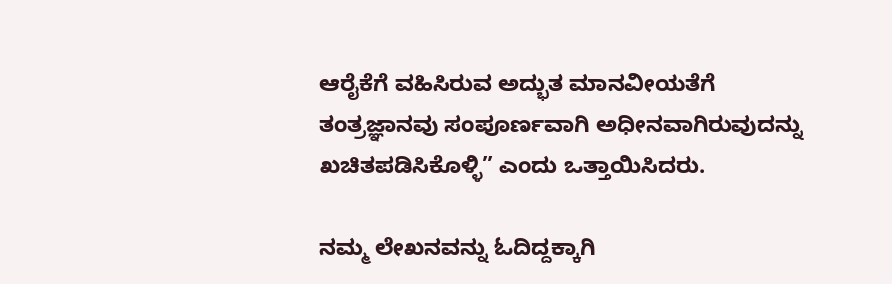ಆರೈಕೆಗೆ ವಹಿಸಿರುವ ಅದ್ಭುತ ಮಾನವೀಯತೆಗೆ ತಂತ್ರಜ್ಞಾನವು ಸಂಪೂರ್ಣವಾಗಿ ಅಧೀನವಾಗಿರುವುದನ್ನು ಖಚಿತಪಡಿಸಿಕೊಳ್ಳಿ” ಎಂದು ಒತ್ತಾಯಿಸಿದರು.

ನಮ್ಮ ಲೇಖನವನ್ನು ಓದಿದ್ದಕ್ಕಾಗಿ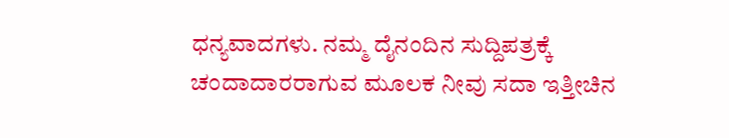ಧನ್ಯವಾದಗಳು. ನಮ್ಮ ದೈನಂದಿನ ಸುದ್ದಿಪತ್ರಕ್ಕೆ ಚಂದಾದಾರರಾಗುವ ಮೂಲಕ ನೀವು ಸದಾ ಇತ್ತೀಚಿನ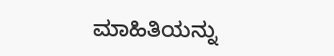ಮಾಹಿತಿಯನ್ನು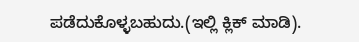ಪಡೆದುಕೊಳ್ಳಬಹುದು.(ಇಲ್ಲಿ ಕ್ಲಿಕ್ ಮಾಡಿ).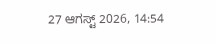27 ಆಗಸ್ಟ್ 2026, 14:54